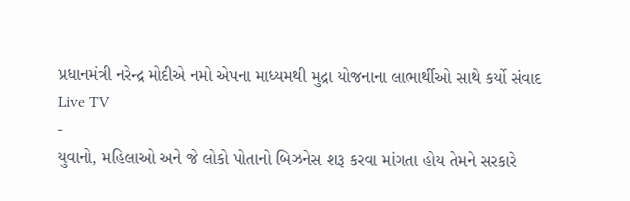પ્રધાનમંત્રી નરેન્દ્ર મોદીએ નમો એપના માધ્યમથી મુદ્રા યોજનાના લાભાર્થીઓ સાથે કર્યો સંવાદ
Live TV
-
યુવાનો, મહિલાઓ અને જે લોકો પોતાનો બિઝનેસ શરૂ કરવા માંગતા હોય તેમને સરકારે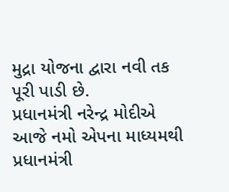મુદ્રા યોજના દ્વારા નવી તક પૂરી પાડી છે.
પ્રધાનમંત્રી નરેન્દ્ર મોદીએ આજે નમો એપના માધ્યમથી પ્રધાનમંત્રી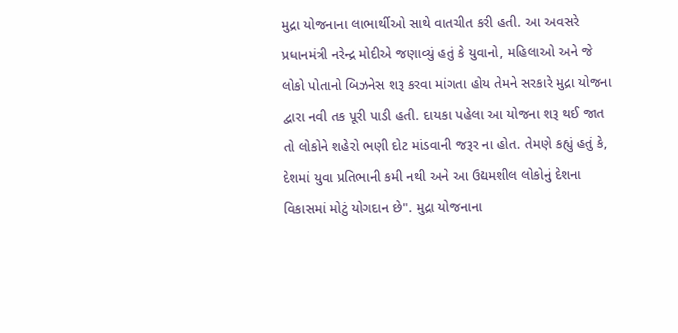મુદ્રા યોજનાના લાભાર્થીઓ સાથે વાતચીત કરી હતી. આ અવસરે પ્રધાનમંત્રી નરેન્દ્ર મોદીએ જણાવ્યું હતું કે યુવાનો, મહિલાઓ અને જે લોકો પોતાનો બિઝનેસ શરૂ કરવા માંગતા હોય તેમને સરકારે મુદ્રા યોજના દ્વારા નવી તક પૂરી પાડી હતી. દાયકા પહેલા આ યોજના શરૂ થઈ જાત તો લોકોને શહેરો ભણી દોટ માંડવાની જરૂર ના હોત. તેમણે કહ્યું હતું કે, દેશમાં યુવા પ્રતિભાની કમી નથી અને આ ઉદ્યમશીલ લોકોનું દેશના વિકાસમાં મોટું યોગદાન છે". મુદ્રા યોજનાના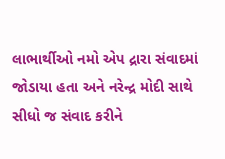લાભાર્થીઓ નમો એપ દ્રારા સંવાદમાં જોડાયા હતા અને નરેન્દ્ર મોદી સાથે સીધો જ સંવાદ કરીને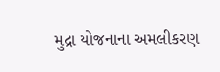મુદ્રા યોજનાના અમલીકરણ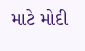માટે મોદી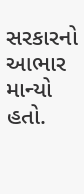સરકારનો આભાર માન્યો હતો.